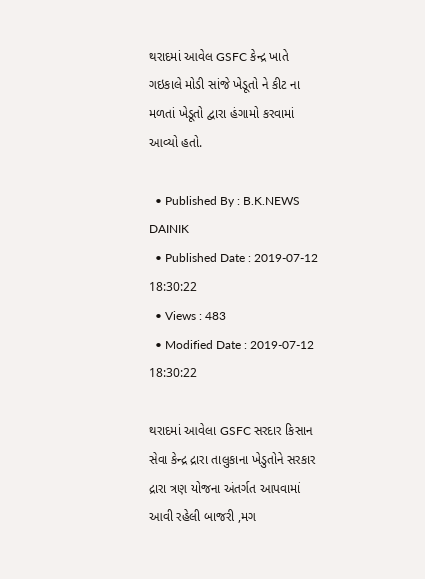થરાદમાં આવેલ GSFC કેન્દ્ર ખાતે ગઇકાલે મોડી સાંજે ખેડૂતો ને કીટ ના મળતાં ખેડૂતો દ્વારા હંગામો કરવામાં આવ્યો હતો.

  • Published By : B.K.NEWS DAINIK
  • Published Date : 2019-07-12 18:30:22
  • Views : 483
  • Modified Date : 2019-07-12 18:30:22

થરાદમાં આવેલા GSFC સરદાર કિસાન સેવા કેન્દ્ર દ્રારા તાલુકાના ખેડુતોને સરકાર દ્રારા ત્રણ યોજના અંતર્ગત આપવામાં આવી રહેલી બાજરી ,મગ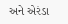અને એરંડા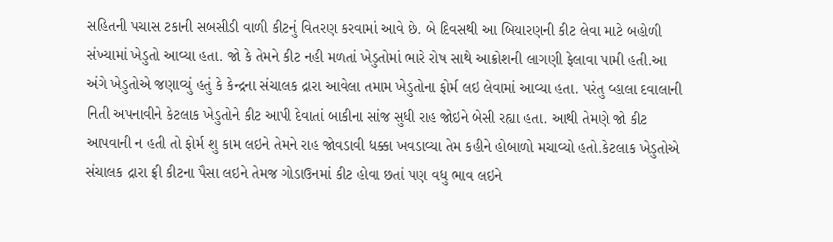સહિતની પચાસ ટકાની સબસીડી વાળી કીટનું વિતરણ કરવામાં આવે છે. બે દિવસથી આ બિયારણની કીટ લેવા માટે બહોળી સંખ્યામાં ખેડુતો આવ્યા હતા. જો કે તેમને કીટ નહી મળતાં ખેડુતોમાં ભારે રોષ સાથે આક્રોશની લાગણી ફેલાવા પામી હતી.આ અંગે ખેડુતોએ જણાવ્યું હતું કે કેન્દ્રના સંચાલક દ્રારા આવેલા તમામ ખેડુતોના ફોર્મ લઇ લેવામાં આવ્યા હતા. પરંતુ વ્હાલા દવાલાની નિતી અપનાવીને કેટલાક ખેડુતોને કીટ આપી દેવાતાં બાકીના સાંજ સુધી રાહ જોઇને બેસી રહ્યા હતા. આથી તેમણે જો કીટ આપવાની ન હતી તો ફોર્મ શુ કામ લઇને તેમને રાહ જોવડાવી ધક્કા ખવડાવ્યા તેમ કહીને હોબાળો મચાવ્યો હતો.કેટલાક ખેડુતોએ સંચાલક દ્રારા ફ્રી કીટના પૈસા લઇને તેમજ ગોડાઉનમાં કીટ હોવા છતાં પણ વધુ ભાવ લઇને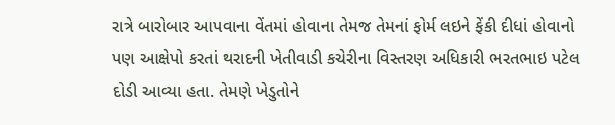રાત્રે બારોબાર આપવાના વેંતમાં હોવાના તેમજ તેમનાં ફોર્મ લઇને ફેંકી દીધાં હોવાનો પણ આક્ષેપો કરતાં થરાદની ખેતીવાડી કચેરીના વિસ્તરણ અધિકારી ભરતભાઇ પટેલ દોડી આવ્યા હતા. તેમણે ખેડુતોને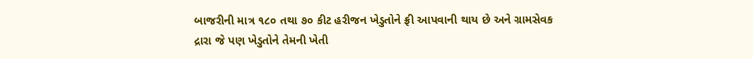બાજરીની માત્ર ૧૮૦ તથા ૭૦ કીટ હરીજન ખેડુતોને ફ્રી આપવાની થાય છે અને ગ્રામસેવક દ્રારા જે પણ ખેડુતોને તેમની ખેતી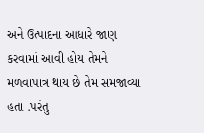અને ઉત્પાદના આધારે જાણ કરવામાં આવી હોય તેમને મળવાપાત્ર થાય છે તેમ સમજાવ્યા હતા .પરંતુ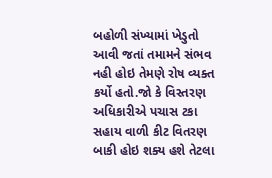બહોળી સંખ્યામાં ખેડુતો આવી જતાં તમામને સંભવ નહી હોઇ તેમણે રોષ વ્યક્ત કર્યો હતો.જો કે વિસ્તરણ અધિકારીએ પચાસ ટકા સહાય વાળી કીટ વિતરણ બાકી હોઇ શક્ય હશે તેટલા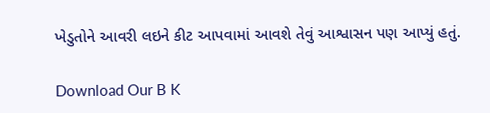ખેડુતોને આવરી લઇને કીટ આપવામાં આવશે તેવું આશ્વાસન પણ આપ્યું હતું.

Download Our B K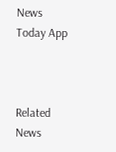News Today App



Related News